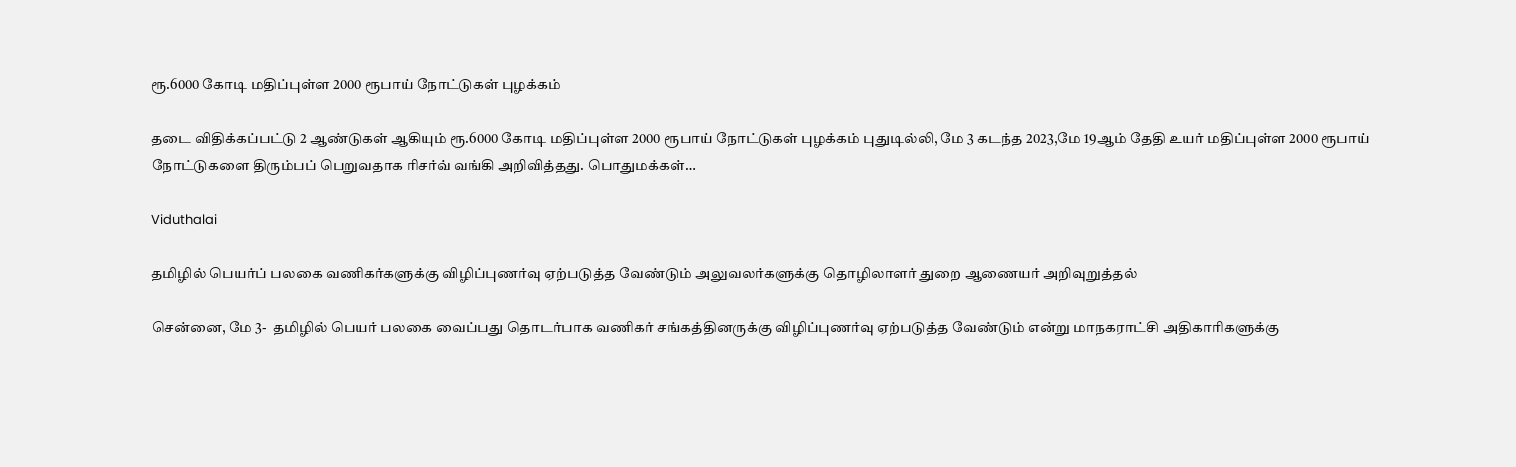ரூ.6000 கோடி மதிப்புள்ள 2000 ரூபாய் நோட்டுகள் புழக்கம்

தடை விதிக்கப்பட்டு 2 ஆண்டுகள் ஆகியும் ரூ.6000 கோடி மதிப்புள்ள 2000 ரூபாய் நோட்டுகள் புழக்கம் புதுடில்லி, மே 3 கடந்த 2023,மே 19ஆம் தேதி உயர் மதிப்புள்ள 2000 ரூபாய் நோட்டுகளை திரும்பப் பெறுவதாக ரிசர்வ் வங்கி அறிவித்தது. பொதுமக்கள்…

Viduthalai

தமிழில் பெயர்ப் பலகை வணிகர்களுக்கு விழிப்புணர்வு ஏற்படுத்த வேண்டும் அலுவலர்களுக்கு தொழிலாளர் துறை ஆணையர் அறிவுறுத்தல்

சென்னை, மே 3-  தமிழில் பெயர் பலகை வைப்பது தொடர்பாக வணிகர் சங்கத்தினருக்கு விழிப்புணர்வு ஏற்படுத்த வேண்டும் என்று மாநகராட்சி அதிகாரிகளுக்கு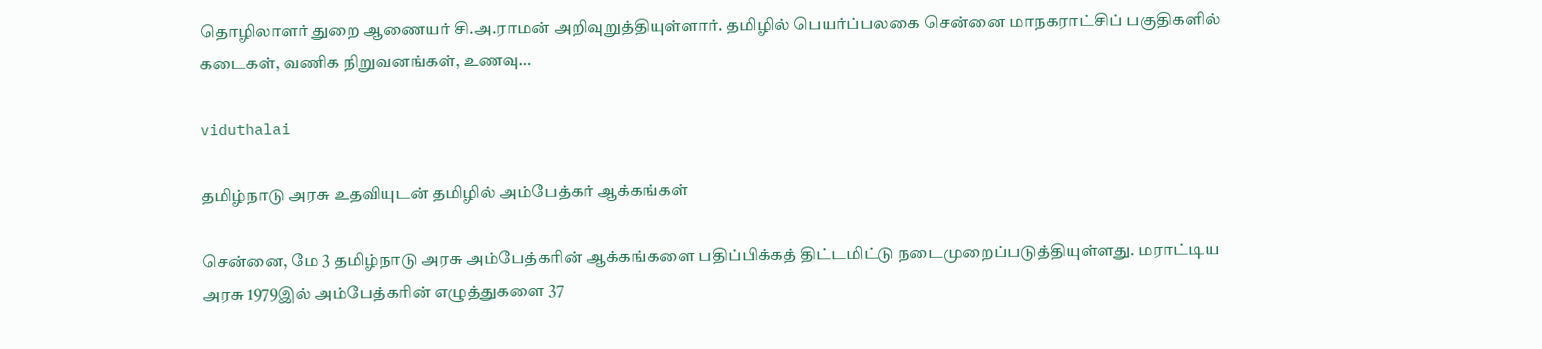தொழிலாளர் துறை ஆணையர் சி.அ.ராமன் அறிவுறுத்தியுள்ளார். தமிழில் பெயர்ப்பலகை சென்னை மாநகராட்சிப் பகுதிகளில் கடைகள், வணிக நிறுவனங்கள், உணவு…

viduthalai

தமிழ்நாடு அரசு உதவியுடன் தமிழில் அம்பேத்கர் ஆக்கங்கள்

சென்னை, மே 3 தமிழ்நாடு அரசு அம்பேத்கரின் ஆக்கங்களை பதிப்பிக்கத் திட்டமிட்டு நடைமுறைப்படுத்தியுள்ளது. மராட்டிய அரசு 1979இல் அம்பேத்கரின் எழுத்துகளை 37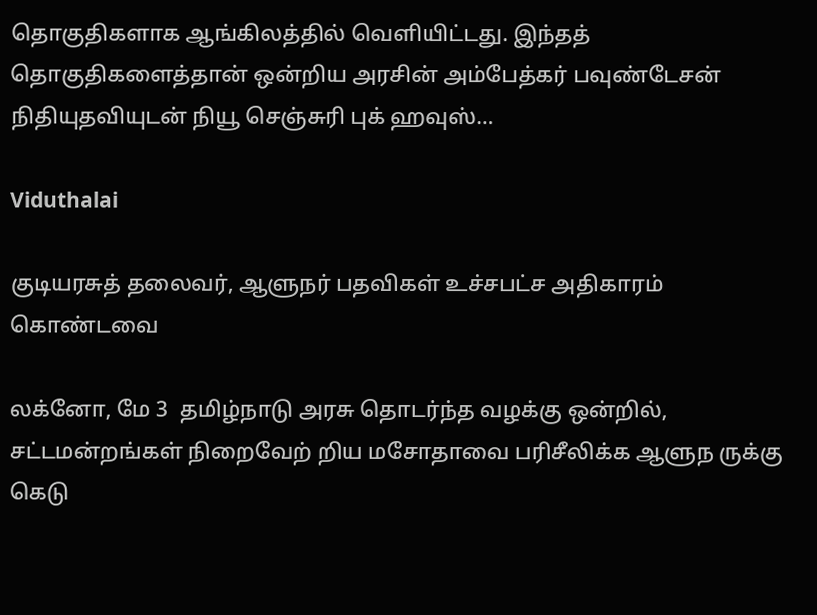தொகுதிகளாக ஆங்கிலத்தில் வெளியிட்டது. இந்தத் தொகுதிகளைத்தான் ஒன்றிய அரசின் அம்பேத்கர் பவுண்டேசன் நிதியுதவியுடன் நியூ செஞ்சுரி புக் ஹவுஸ்…

Viduthalai

குடியரசுத் தலைவர், ஆளுநர் பதவிகள் உச்சபட்ச அதிகாரம் கொண்டவை

லக்னோ, மே 3  தமிழ்நாடு அரசு தொடர்ந்த வழக்கு ஒன்றில், சட்டமன்றங்கள் நிறைவேற் றிய மசோதாவை பரிசீலிக்க ஆளுந ருக்கு கெடு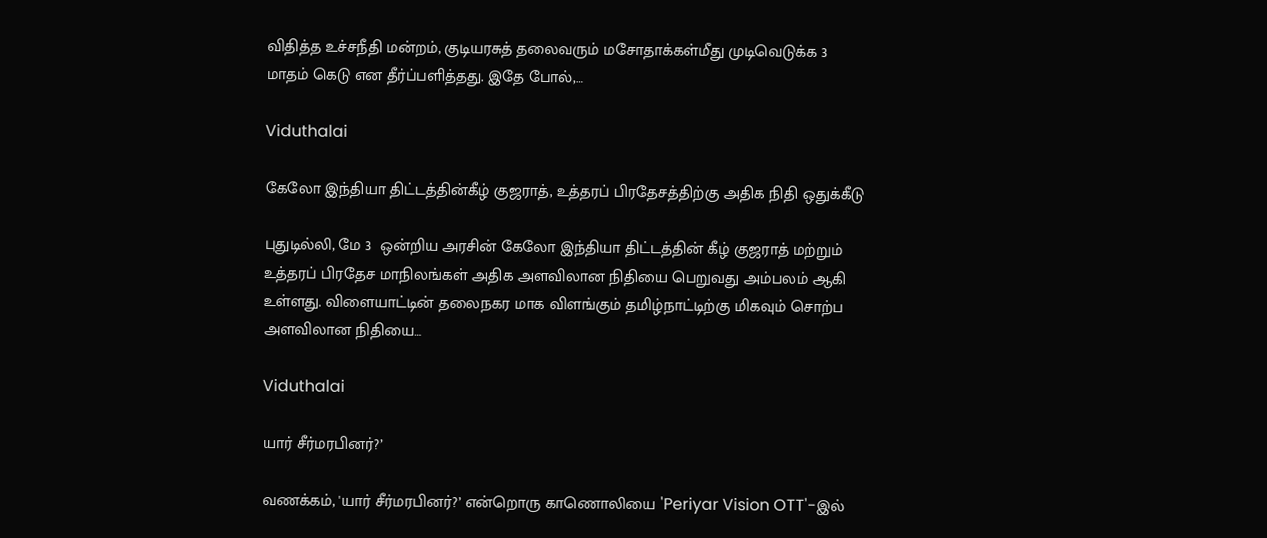விதித்த உச்சநீதி மன்றம், குடியரசுத் தலைவரும் மசோதாக்கள்மீது முடிவெடுக்க 3 மாதம் கெடு என தீர்ப்பளித்தது. இதே போல்,…

Viduthalai

கேலோ இந்தியா திட்டத்தின்கீழ் குஜராத், உத்தரப் பிரதேசத்திற்கு அதிக நிதி ஒதுக்கீடு

புதுடில்லி, மே 3  ஒன்றிய அரசின் கேலோ இந்தியா திட்டத்தின் கீழ் குஜராத் மற்றும் உத்தரப் பிரதேச மாநிலங்கள் அதிக அளவிலான நிதியை பெறுவது அம்பலம் ஆகி உள்ளது. விளையாட்டின் தலைநகர மாக விளங்கும் தமிழ்நாட்டிற்கு மிகவும் சொற்ப அளவிலான நிதியை…

Viduthalai

யார் சீர்மரபினர்?’

வணக்கம், 'யார் சீர்மரபினர்?’ என்றொரு காணொலியை 'Periyar Vision OTT'-இல்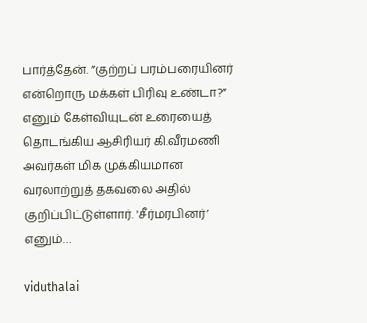பார்த்தேன். ”குற்றப் பரம்பரையினர் என்றொரு மக்கள் பிரிவு உண்டா?” எனும் கேள்வியுடன் உரையைத் தொடங்கிய ஆசிரியர் கி.வீரமணி அவர்கள் மிக முக்கியமான வரலாற்றுத் தகவலை அதில் குறிப்பிட்டுள்ளார். 'சீர்மரபினர்’ எனும்…

viduthalai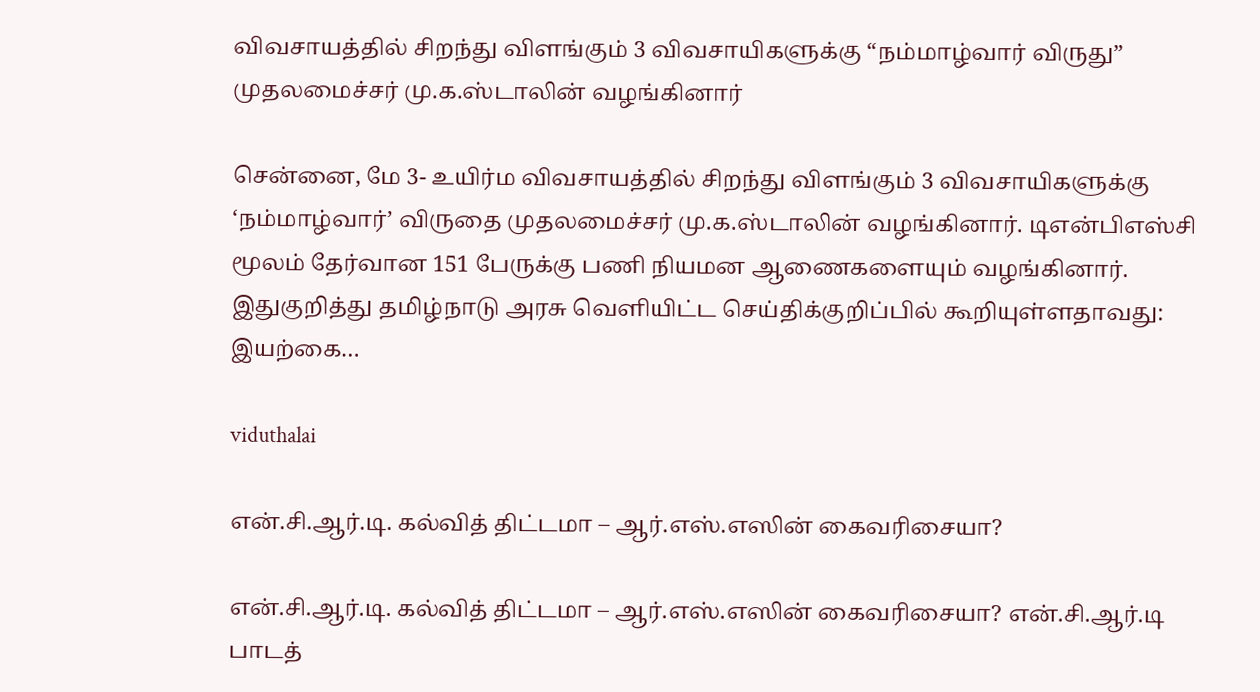விவசாயத்தில் சிறந்து விளங்கும் 3 விவசாயிகளுக்கு “நம்மாழ்வார் விருது” முதலமைச்சர் மு.க.ஸ்டாலின் வழங்கினார்

சென்னை, மே 3- உயிர்ம விவசாயத்தில் சிறந்து விளங்கும் 3 விவசாயிகளுக்கு ‘நம்மாழ்வார்’ விருதை முதலமைச்சர் மு.க.ஸ்டாலின் வழங்கினார். டிஎன்பிஎஸ்சி மூலம் தேர்வான 151 பேருக்கு பணி நியமன ஆணைகளையும் வழங்கினார். இதுகுறித்து தமிழ்நாடு அரசு வெளியிட்ட செய்திக்குறிப்பில் கூறியுள்ளதாவது: இயற்கை…

viduthalai

என்.சி.ஆர்.டி. கல்வித் திட்டமா – ஆர்.எஸ்.எஸின் கைவரிசையா?

என்.சி.ஆர்.டி. கல்வித் திட்டமா – ஆர்.எஸ்.எஸின் கைவரிசையா? என்.சி.ஆர்.டி பாடத்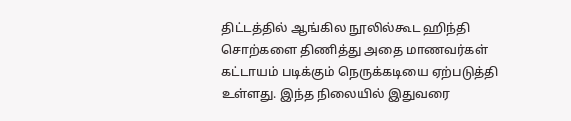திட்டத்தில் ஆங்கில நூலில்கூட ஹிந்தி சொற்களை திணித்து அதை மாணவர்கள் கட்டாயம் படிக்கும் நெருக்கடியை ஏற்படுத்தி உள்ளது. இந்த நிலையில் இதுவரை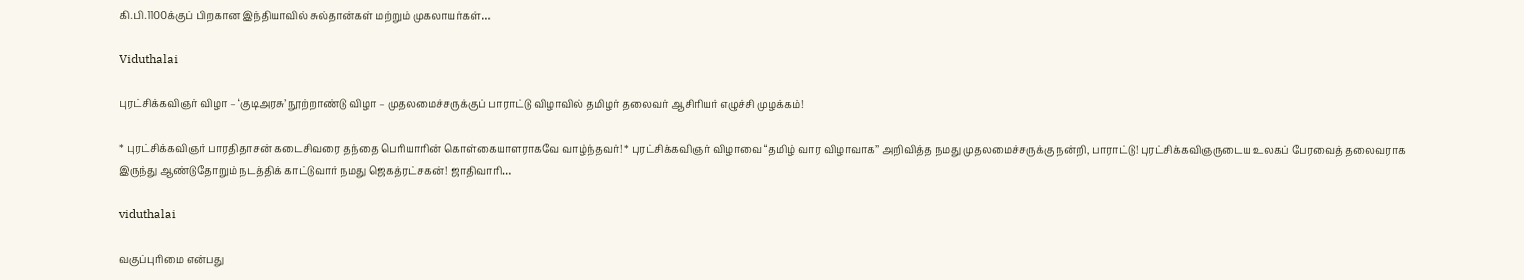கி.பி.1100க்குப் பிறகான இந்தியாவில் சுல்தான்கள் மற்றும் முகலாயர்கள்…

Viduthalai

புரட்சிக்கவிஞர் விழா – ‘குடிஅரசு’ நூற்றாண்டு விழா – முதலமைச்சருக்குப் பாராட்டு விழாவில் தமிழர் தலைவர் ஆசிரியர் எழுச்சி முழக்கம்!

* புரட்சிக்கவிஞர் பாரதிதாசன் கடைசிவரை தந்தை பெரியாரின் கொள்கையாளராகவே வாழ்ந்தவர்! * புரட்சிக்கவிஞர் விழாவை “தமிழ் வார விழாவாக’’ அறிவித்த நமது முதலமைச்சருக்கு நன்றி, பாராட்டு! புரட்சிக்கவிஞருடைய உலகப் பேரவைத் தலைவராக இருந்து ஆண்டுதோறும் நடத்திக் காட்டுவார் நமது ஜெகத்ரட்சகன்! ஜாதிவாரி…

viduthalai

வகுப்புரிமை என்பது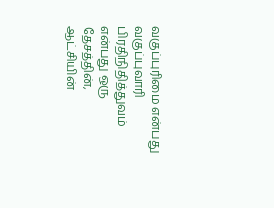வகுப்புரிமை என்பது வகுப்புவாரி பிரதிநிதித்துவம் என்பது ஒரு தேசத்தின், ஆட்சியின்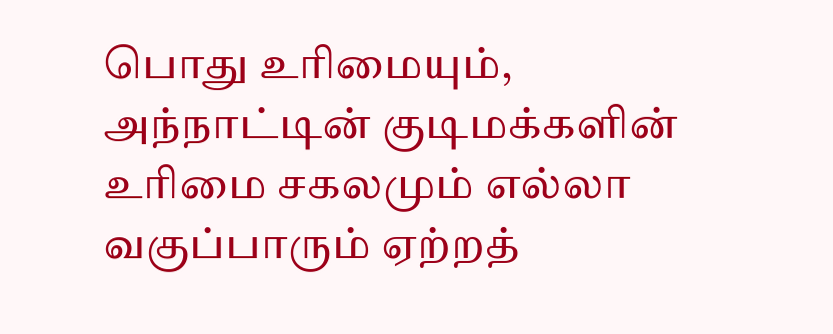பொது உரிமையும், அந்நாட்டின் குடிமக்களின் உரிமை சகலமும் எல்லா வகுப்பாரும் ஏற்றத்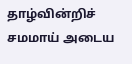தாழ்வின்றிச் சமமாய் அடைய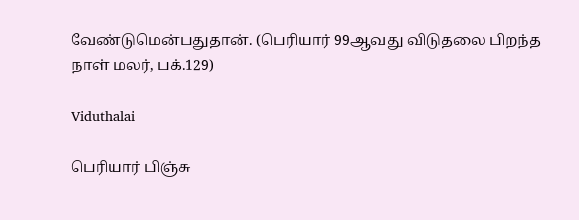வேண்டுமென்பதுதான். (பெரியார் 99ஆவது விடுதலை பிறந்த நாள் மலர், பக்.129)

Viduthalai

பெரியார் பிஞ்சு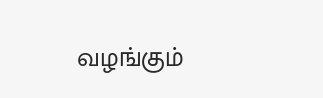வழங்கும்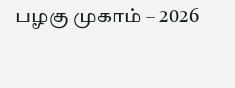பழகு முகாம் – 2026